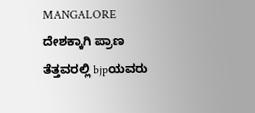MANGALORE ದೇಶಕ್ಕಾಗಿ ಪ್ರಾಣ ತೆತ್ತವರಲ್ಲಿ bjpಯವರು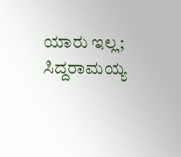ಯಾರು ಇಲ್ಲ; ಸಿದ್ದರಾಮಯ್ಯ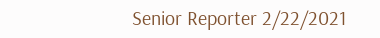Senior Reporter 2/22/2021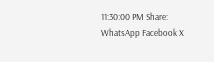11:30:00 PM Share: WhatsApp Facebook X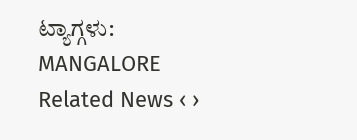ಟ್ಯಾಗ್ಗಳು: MANGALORE Related News ‹ ›